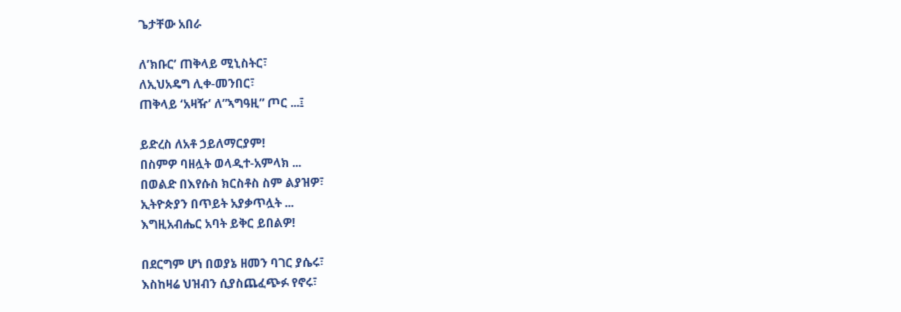ጌታቸው አበራ

ለ’ክቡር’ ጠቅላይ ሚኒስትር፣
ለኢህአዴግ ሊቀ-መንበር፣
ጠቅላይ ‘አዛዥ’ ለ”ኣግዓዚ” ጦር ...፤

ይድረስ ለአቶ ኃይለማርያም!
በስምዎ ባዘሏት ወላዲተ-አምላክ ...
በወልድ በእየሱስ ክርስቶስ ስም ልያዝዎ፣
ኢትዮጵያን በጥይት አያቃጥሏት ...
እግዚአብሔር አባት ይቅር ይበልዎ!

በደርግም ሆነ በወያኔ ዘመን ባገር ያሴሩ፣
እስከዛሬ ህዝብን ሲያስጨፈጭፉ የኖሩ፣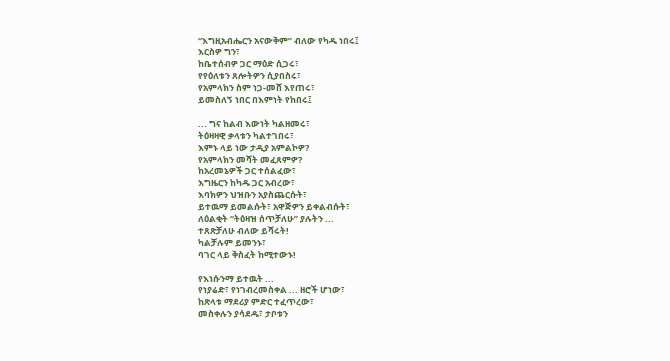“እግዚአብሔርን አናውቅም” ብለው የካዱ ነበሩ፤
እርስዎ ግን፣
ከቤተሰብዎ ጋር ማዕድ ሲጋሩ፣
የየዕለቱን ጸሎትዎን ሲያበስሩ፣
የአምላክን ስም ነጋ-መሸ እየጠሩ፣
ይመስለኝ ነበር በእምነት የከበሩ፤

... ግና ከልብ እውነት ካልዘመሩ፣
ትዕዛዛዊ ቃላቱን ካልተገበሩ፣
እምኑ ላይ ነው ታዲያ አምልኮዎ?
የአምላክን መሻት መፈጸምዎ?
ከአረመኔዎች ጋር ተሰልፈው፣
እግዜርን ከካዱ ጋር አብረው፣
እባክዎን ህዝቡን አያስጨርሱት፣
ይተዉማ ይመልሱት፣ አዋጅዎን ይቀልብሱት፣
ለዕልቂት “ትዕዛዝ ሰጥቻለሁ” ያሉትን ...
ተጸጽቻለሁ ብለው ይሻሩት!
ካልቻሉም ይመንኑ፣
ባገር ላይ ቅስፈት ከሚተውኑ!

የእነሱንማ ይተዉት ...
የነያሬድ፣ የነገብረመስቀል ... ዘሮች ሆነው፣
ከጽላቱ ማደሪያ ምድር ተፈጥረው፣
መስቀሉን ያሳደዱ፣ ታቦቱን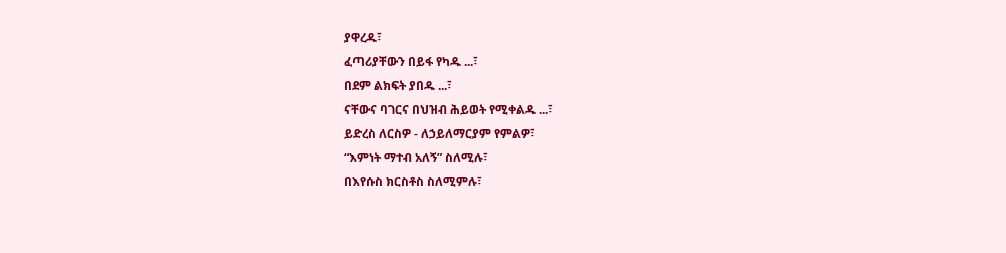ያዋረዱ፣
ፈጣሪያቸውን በይፋ የካዱ ...፣
በደም ልክፍት ያበዱ ...፣
ናቸውና ባገርና በህዝብ ሕይወት የሚቀልዱ ...፣
ይድረስ ለርስዎ - ለኃይለማርያም የምልዎ፣
“እምነት ማተብ አለኝ” ስለሚሉ፣
በእየሱስ ክርስቶስ ስለሚምሉ፣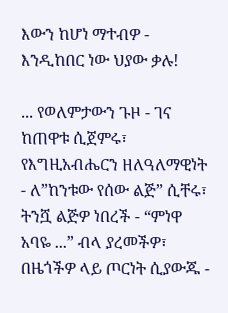እውን ከሆነ ማተብዎ - እንዲከበር ነው ህያው ቃሉ!

... የወለምታውን ጉዞ - ገና ከጠዋቱ ሲጀምሩ፣
የእግዚአብሔርን ዘለዓለማዊነት - ለ”ከንቱው የሰው ልጅ” ሲቸሩ፣
ትንሿ ልጅዎ ነበረች - “ምነዋ አባዬ ...” ብላ ያረመችዎ፣
በዜጎችዎ ላይ ጦርነት ሲያውጁ -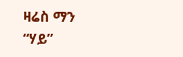ዛሬስ ማን “ሃይ”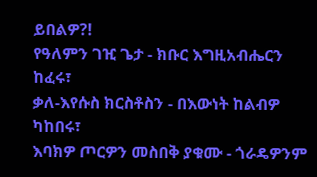ይበልዎ?!
የዓለምን ገዢ ጌታ - ክቡር እግዚአብሔርን ከፈሩ፣
ቃለ-እየሱስ ክርስቶስን - በእውነት ከልብዎ ካከበሩ፣
እባክዎ ጦርዎን መስበቅ ያቁሙ - ጎራዴዎንም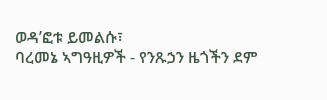ወዳ’ፎቱ ይመልሱ፣
ባረመኔ ኣግዓዚዎች - የንጹኃን ዜጎችን ደም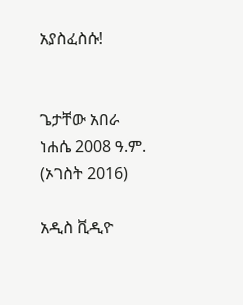አያስፈስሱ!


ጌታቸው አበራ
ነሐሴ 2008 ዓ.ም.
(ኦገስት 2016)

አዲስ ቪዲዮ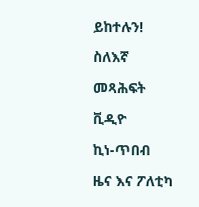ይከተሉን!

ስለእኛ

መጻሕፍት

ቪዲዮ

ኪነ-ጥበብ

ዜና እና ፖለቲካ